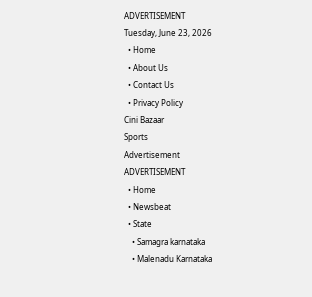ADVERTISEMENT
Tuesday, June 23, 2026
  • Home
  • About Us
  • Contact Us
  • Privacy Policy
Cini Bazaar
Sports
Advertisement
ADVERTISEMENT
  • Home
  • Newsbeat
  • State
    • Samagra karnataka
    • Malenadu Karnataka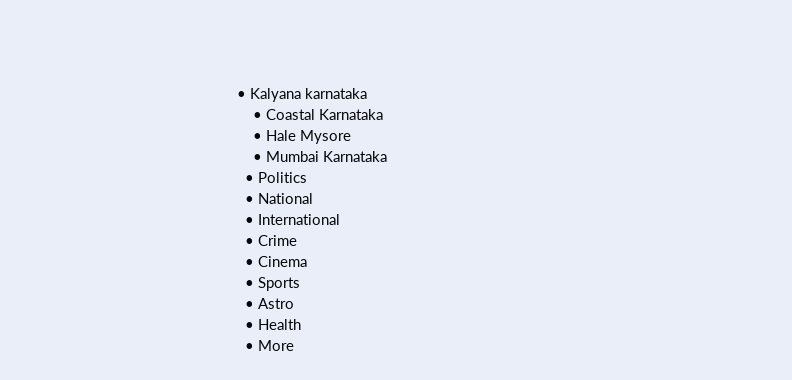• Kalyana karnataka
    • Coastal Karnataka
    • Hale Mysore
    • Mumbai Karnataka
  • Politics
  • National
  • International
  • Crime
  • Cinema
  • Sports
  • Astro
  • Health
  • More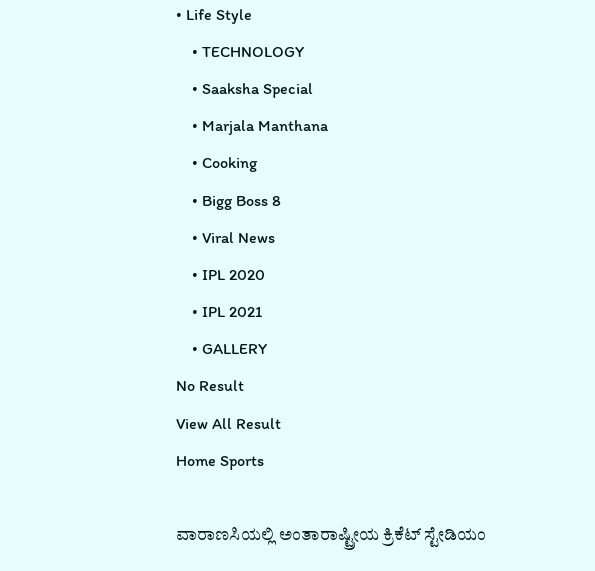• Life Style
    • TECHNOLOGY
    • Saaksha Special
    • Marjala Manthana
    • Cooking
    • Bigg Boss 8
    • Viral News
    • IPL 2020
    • IPL 2021
    • GALLERY
No Result
View All Result
Home Sports

ವಾರಾಣಸಿಯಲ್ಲಿ ಅಂತಾರಾಷ್ಟ್ರೀಯ ಕ್ರಿಕೆಟ್ ಸ್ಟೇಡಿಯಂ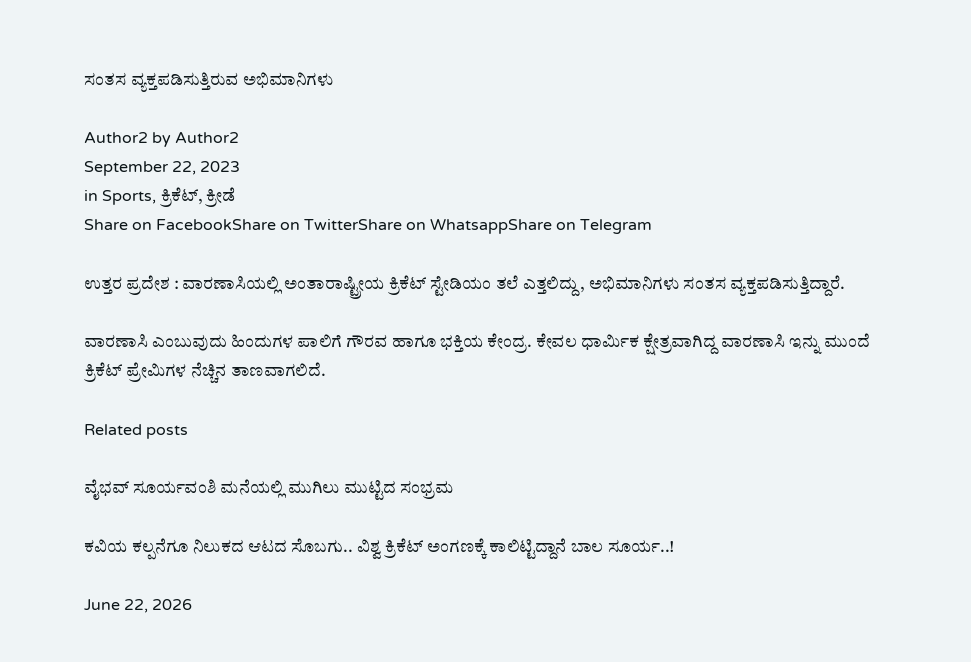ಸಂತಸ ವ್ಯಕ್ತಪಡಿಸುತ್ತಿರುವ ಅಭಿಮಾನಿಗಳು

Author2 by Author2
September 22, 2023
in Sports, ಕ್ರಿಕೆಟ್, ಕ್ರೀಡೆ
Share on FacebookShare on TwitterShare on WhatsappShare on Telegram

ಉತ್ತರ ಪ್ರದೇಶ : ವಾರಣಾಸಿಯಲ್ಲಿ ಅಂತಾರಾಷ್ಟ್ರೀಯ ಕ್ರಿಕೆಟ್ ಸ್ಟೇಡಿಯಂ ತಲೆ ಎತ್ತಲಿದ್ದು, ಅಭಿಮಾನಿಗಳು ಸಂತಸ ವ್ಯಕ್ತಪಡಿಸುತ್ತಿದ್ದಾರೆ.

ವಾರಣಾಸಿ ಎಂಬುವುದು ಹಿಂದುಗಳ ಪಾಲಿಗೆ ಗೌರವ ಹಾಗೂ ಭಕ್ತಿಯ ಕೇಂದ್ರ. ಕೇವಲ ಧಾರ್ಮಿಕ ಕ್ಷೇತ್ರವಾಗಿದ್ದ ವಾರಣಾಸಿ ಇನ್ನು ಮುಂದೆ ಕ್ರಿಕೆಟ್ ಪ್ರೇಮಿಗಳ ನೆಚ್ಚಿನ ತಾಣವಾಗಲಿದೆ.

Related posts

ವೈಭವ್‌ ಸೂರ್ಯವಂಶಿ ಮನೆಯಲ್ಲಿ ಮುಗಿಲು ಮುಟ್ಟಿದ ಸಂಭ್ರಮ

ಕವಿಯ ಕಲ್ಪನೆಗೂ ನಿಲುಕದ ಆಟದ ಸೊಬಗು.. ವಿಶ್ವ ಕ್ರಿಕೆಟ್ ಅಂಗಣಕ್ಕೆ ಕಾಲಿಟ್ಟಿದ್ದಾನೆ ಬಾಲ ಸೂರ್ಯ..!

June 22, 2026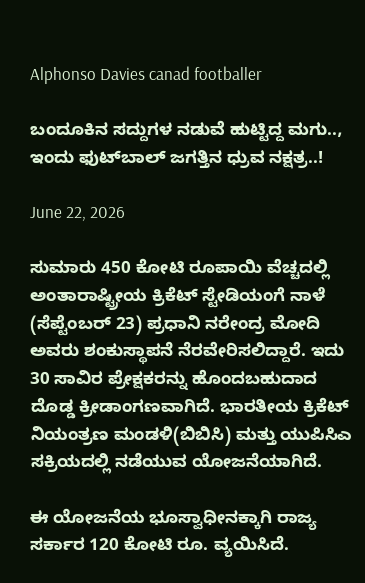Alphonso Davies canad footballer

ಬಂದೂಕಿನ ಸದ್ದುಗಳ ನಡುವೆ ಹುಟ್ಟಿದ್ದ ಮಗು.., ಇಂದು ಫುಟ್‍ಬಾಲ್ ಜಗತ್ತಿನ ಧ್ರುವ ನಕ್ಷತ್ರ..!

June 22, 2026

ಸುಮಾರು 450 ಕೋಟಿ ರೂಪಾಯಿ ವೆಚ್ಚದಲ್ಲಿ ಅಂತಾರಾಷ್ಟ್ರೀಯ ಕ್ರಿಕೆಟ್ ಸ್ಟೇಡಿಯಂಗೆ ನಾಳೆ (ಸೆಪ್ಟೆಂಬರ್ 23) ಪ್ರಧಾನಿ ನರೇಂದ್ರ ಮೋದಿ ಅವರು ಶಂಕುಸ್ಥಾಪನೆ ನೆರವೇರಿಸಲಿದ್ದಾರೆ. ಇದು 30 ಸಾವಿರ ಪ್ರೇಕ್ಷಕರನ್ನು ಹೊಂದಬಹುದಾದ ದೊಡ್ಡ ಕ್ರೀಡಾಂಗಣವಾಗಿದೆ. ಭಾರತೀಯ ಕ್ರಿಕೆಟ್ ನಿಯಂತ್ರಣ ಮಂಡಳಿ(ಬಿಬಿಸಿ) ಮತ್ತು ಯುಪಿಸಿಎ ಸಕ್ರಿಯದಲ್ಲಿ ನಡೆಯುವ ಯೋಜನೆಯಾಗಿದೆ.

ಈ ಯೋಜನೆಯ ಭೂಸ್ವಾಧೀನಕ್ಕಾಗಿ ರಾಜ್ಯ ಸರ್ಕಾರ 120 ಕೋಟಿ ರೂ. ವ್ಯಯಿಸಿದೆ.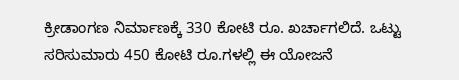ಕ್ರೀಡಾಂಗಣ ನಿರ್ಮಾಣಕ್ಕೆ 330 ಕೋಟಿ ರೂ. ಖರ್ಚಾಗಲಿದೆ. ಒಟ್ಟು ಸರಿಸುಮಾರು 450 ಕೋಟಿ ರೂ.ಗಳಲ್ಲಿ ಈ ಯೋಜನೆ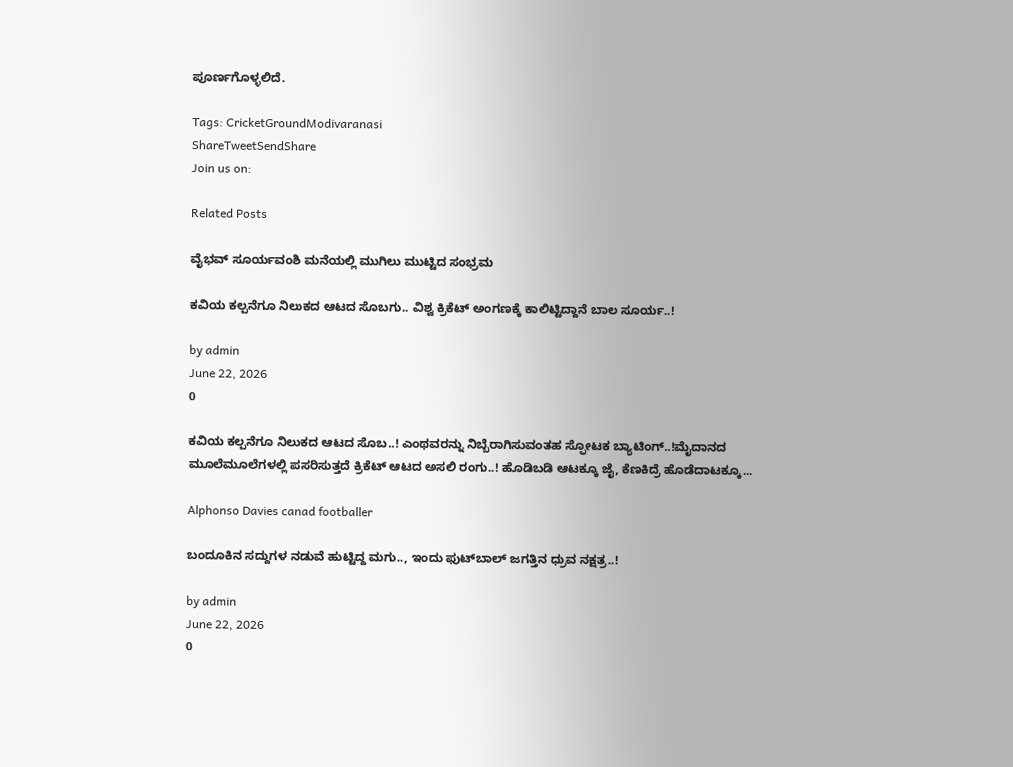ಪೂರ್ಣಗೊಳ್ಳಲಿದೆ.

Tags: CricketGroundModivaranasi
ShareTweetSendShare
Join us on:

Related Posts

ವೈಭವ್‌ ಸೂರ್ಯವಂಶಿ ಮನೆಯಲ್ಲಿ ಮುಗಿಲು ಮುಟ್ಟಿದ ಸಂಭ್ರಮ

ಕವಿಯ ಕಲ್ಪನೆಗೂ ನಿಲುಕದ ಆಟದ ಸೊಬಗು.. ವಿಶ್ವ ಕ್ರಿಕೆಟ್ ಅಂಗಣಕ್ಕೆ ಕಾಲಿಟ್ಟಿದ್ದಾನೆ ಬಾಲ ಸೂರ್ಯ..!

by admin
June 22, 2026
0

ಕವಿಯ ಕಲ್ಪನೆಗೂ ನಿಲುಕದ ಆಟದ ಸೊಬ..! ಎಂಥವರನ್ನು ನಿಬ್ಬೆರಾಗಿಸುವಂತಹ ಸ್ಫೋಟಕ ಬ್ಯಾಟಿಂಗ್..!ಮೈದಾನದ ಮೂಲೆಮೂಲೆಗಳಲ್ಲಿ ಪಸರಿಸುತ್ತದೆ ಕ್ರಿಕೆಟ್ ಆಟದ ಅಸಲಿ ರಂಗು..! ಹೊಡಿಬಡಿ ಆಟಕ್ಕೂ ಜೈ, ಕೆಣಕಿದ್ರೆ ಹೊಡೆದಾಟಕ್ಕೂ...

Alphonso Davies canad footballer

ಬಂದೂಕಿನ ಸದ್ದುಗಳ ನಡುವೆ ಹುಟ್ಟಿದ್ದ ಮಗು.., ಇಂದು ಫುಟ್‍ಬಾಲ್ ಜಗತ್ತಿನ ಧ್ರುವ ನಕ್ಷತ್ರ..!

by admin
June 22, 2026
0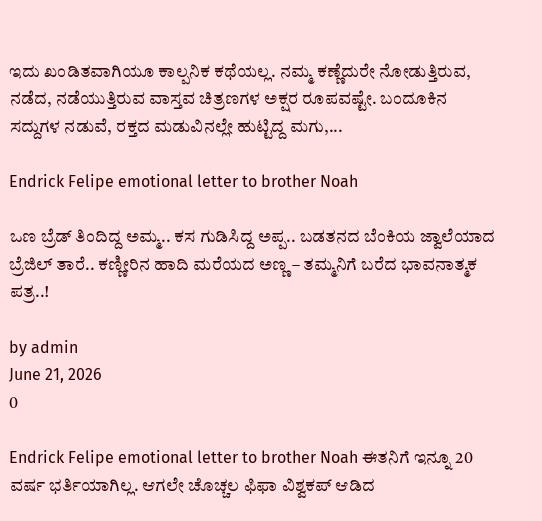ಇದು ಖಂಡಿತವಾಗಿಯೂ ಕಾಲ್ಪನಿಕ ಕಥೆಯಲ್ಲ. ನಮ್ಮ ಕಣ್ಣೆದುರೇ ನೋಡುತ್ತಿರುವ, ನಡೆದ, ನಡೆಯುತ್ತಿರುವ ವಾಸ್ತವ ಚಿತ್ರಣಗಳ ಅಕ್ಷರ ರೂಪವಷ್ಟೇ. ಬಂದೂಕಿನ ಸದ್ದುಗಳ ನಡುವೆ, ರಕ್ತದ ಮಡುವಿನಲ್ಲೇ ಹುಟ್ಟಿದ್ದ ಮಗು,...

Endrick Felipe emotional letter to brother Noah

ಒಣ ಬ್ರೆಡ್ ತಿಂದಿದ್ದ ಅಮ್ಮ.. ಕಸ ಗುಡಿಸಿದ್ದ ಅಪ್ಪ.. ಬಡತನದ ಬೆಂಕಿಯ ಜ್ವಾಲೆಯಾದ ಬ್ರೆಜಿಲ್ ತಾರೆ.. ಕಣ್ಣೀರಿನ ಹಾದಿ ಮರೆಯದ ಅಣ್ಣ – ತಮ್ಮನಿಗೆ ಬರೆದ ಭಾವನಾತ್ಮಕ ಪತ್ರ..!

by admin
June 21, 2026
0

Endrick Felipe emotional letter to brother Noah ಈತನಿಗೆ ಇನ್ನೂ 20 ವರ್ಷ ಭರ್ತಿಯಾಗಿಲ್ಲ. ಆಗಲೇ ಚೊಚ್ಚಲ ಫಿಫಾ ವಿಶ್ವಕಪ್ ಆಡಿದ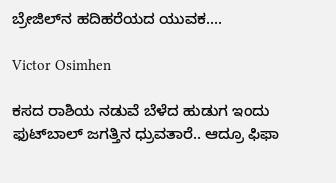ಬ್ರೇಜಿಲ್‍ನ ಹದಿಹರೆಯದ ಯುವಕ....

Victor Osimhen

ಕಸದ ರಾಶಿಯ ನಡುವೆ ಬೆಳೆದ ಹುಡುಗ ಇಂದು ಫುಟ್‍ಬಾಲ್ ಜಗತ್ತಿನ ಧ್ರುವತಾರೆ.. ಆದ್ರೂ ಫಿಫಾ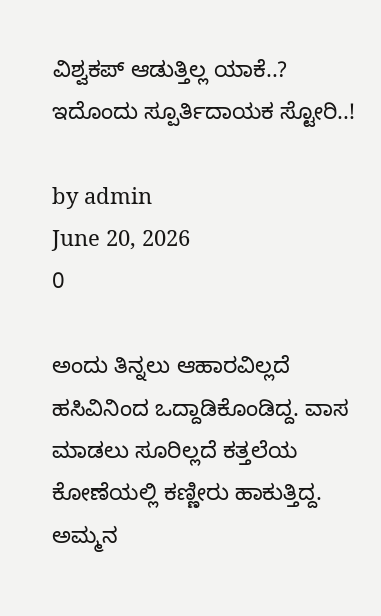ವಿಶ್ವಕಪ್ ಆಡುತ್ತಿಲ್ಲ ಯಾಕೆ..? ಇದೊಂದು ಸ್ಪೂರ್ತಿದಾಯಕ ಸ್ಟೋರಿ..!

by admin
June 20, 2026
0

ಅಂದು ತಿನ್ನಲು ಆಹಾರವಿಲ್ಲದೆ ಹಸಿವಿನಿಂದ ಒದ್ದಾಡಿಕೊಂಡಿದ್ದ. ವಾಸ ಮಾಡಲು ಸೂರಿಲ್ಲದೆ ಕತ್ತಲೆಯ ಕೋಣೆಯಲ್ಲಿ ಕಣ್ಣೀರು ಹಾಕುತ್ತಿದ್ದ. ಅಮ್ಮನ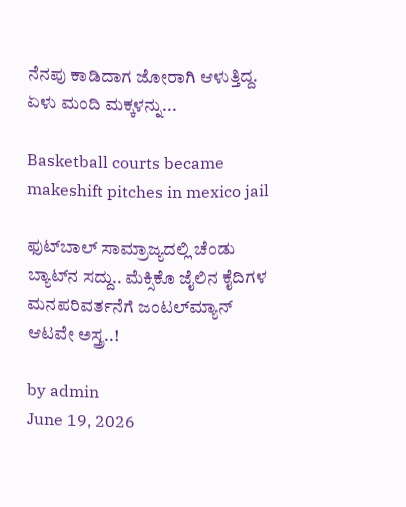ನೆನಪು ಕಾಡಿದಾಗ ಜೋರಾಗಿ ಆಳುತ್ತಿದ್ದ. ಏಳು ಮಂದಿ ಮಕ್ಕಳನ್ನು...

Basketball courts became makeshift pitches in mexico jail

ಫುಟ್‍ಬಾಲ್ ಸಾಮ್ರಾಜ್ಯದಲ್ಲಿ ಚೆಂಡು ಬ್ಯಾಟ್‍ನ ಸದ್ದು.. ಮೆಕ್ಸಿಕೊ ಜೈಲಿನ ಕೈದಿಗಳ ಮನಪರಿವರ್ತನೆಗೆ ಜಂಟಲ್‍ಮ್ಯಾನ್ ಆಟವೇ ಅಸ್ತ್ರ..!

by admin
June 19, 2026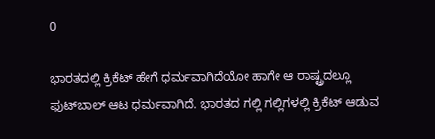0

ಭಾರತದಲ್ಲಿ ಕ್ರಿಕೆಟ್ ಹೇಗೆ ಧರ್ಮವಾಗಿದೆಯೋ ಹಾಗೇ ಆ ರಾಷ್ಟ್ರದಲ್ಲೂ ಫುಟ್‍ಬಾಲ್ ಆಟ ಧರ್ಮವಾಗಿದೆ. ಭಾರತದ ಗಲ್ಲಿ ಗಲ್ಲಿಗಳಲ್ಲಿ ಕ್ರಿಕೆಟ್ ಆಡುವ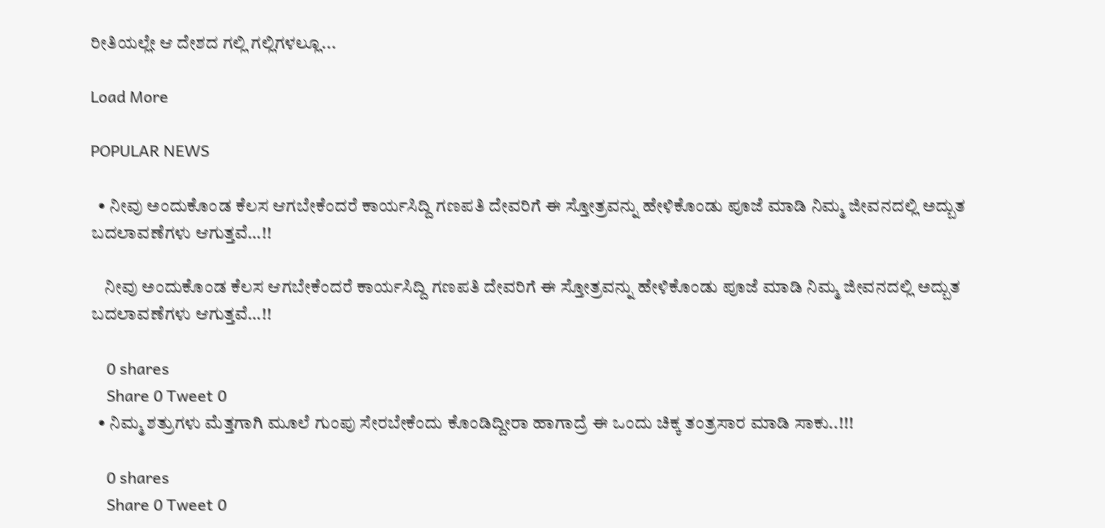ರೀತಿಯಲ್ಲೇ ಆ ದೇಶದ ಗಲ್ಲಿ ಗಲ್ಲಿಗಳಲ್ಲೂ...

Load More

POPULAR NEWS

  • ನೀವು ಅಂದುಕೊಂಡ ಕೆಲಸ ಆಗಬೇಕೆಂದರೆ ಕಾರ್ಯಸಿದ್ದಿ ಗಣಪತಿ ದೇವರಿಗೆ ಈ ಸ್ತೋತ್ರವನ್ನು ಹೇಳಿಕೊಂಡು ಪೂಜೆ ಮಾಡಿ ನಿಮ್ಮ ಜೀವನದಲ್ಲಿ ಅದ್ಬುತ ಬದಲಾವಣೆಗಳು ಆಗುತ್ತವೆ…!!

    ನೀವು ಅಂದುಕೊಂಡ ಕೆಲಸ ಆಗಬೇಕೆಂದರೆ ಕಾರ್ಯಸಿದ್ದಿ ಗಣಪತಿ ದೇವರಿಗೆ ಈ ಸ್ತೋತ್ರವನ್ನು ಹೇಳಿಕೊಂಡು ಪೂಜೆ ಮಾಡಿ ನಿಮ್ಮ ಜೀವನದಲ್ಲಿ ಅದ್ಬುತ ಬದಲಾವಣೆಗಳು ಆಗುತ್ತವೆ…!!

    0 shares
    Share 0 Tweet 0
  • ನಿಮ್ಮ ಶತ್ರುಗಳು ಮೆತ್ತಗಾಗಿ ಮೂಲೆ ಗುಂಪು ಸೇರಬೇಕೆಂದು ಕೊಂಡಿದ್ದೀರಾ ಹಾಗಾದ್ರೆ ಈ ಒಂದು ಚಿಕ್ಕ ತಂತ್ರಸಾರ ಮಾಡಿ ಸಾಕು..!!!

    0 shares
    Share 0 Tweet 0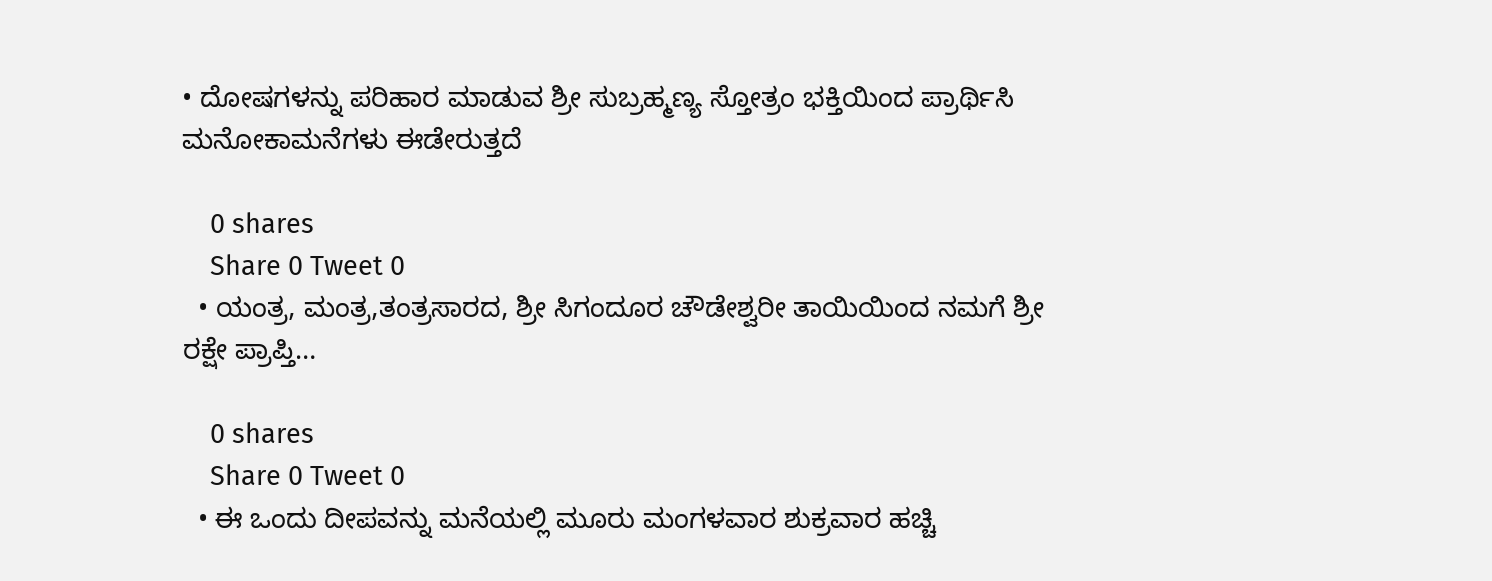• ದೋಷಗಳನ್ನು ಪರಿಹಾರ ಮಾಡುವ ಶ್ರೀ ಸುಬ್ರಹ್ಮಣ್ಯ ಸ್ತೋತ್ರಂ ಭಕ್ತಿಯಿಂದ ಪ್ರಾರ್ಥಿಸಿ ಮನೋಕಾಮನೆಗಳು ಈಡೇರುತ್ತದೆ

    0 shares
    Share 0 Tweet 0
  • ಯಂತ್ರ, ಮಂತ್ರ,ತಂತ್ರಸಾರದ, ಶ್ರೀ ಸಿಗಂದೂರ ಚೌಡೇಶ್ವರೀ ತಾಯಿಯಿಂದ ನಮಗೆ ಶ್ರೀ ರಕ್ಷೇ ಪ್ರಾಪ್ತಿ…

    0 shares
    Share 0 Tweet 0
  • ಈ ಒಂದು ದೀಪವನ್ನು ಮನೆಯಲ್ಲಿ ಮೂರು ಮಂಗಳವಾರ ಶುಕ್ರವಾರ ಹಚ್ಚಿ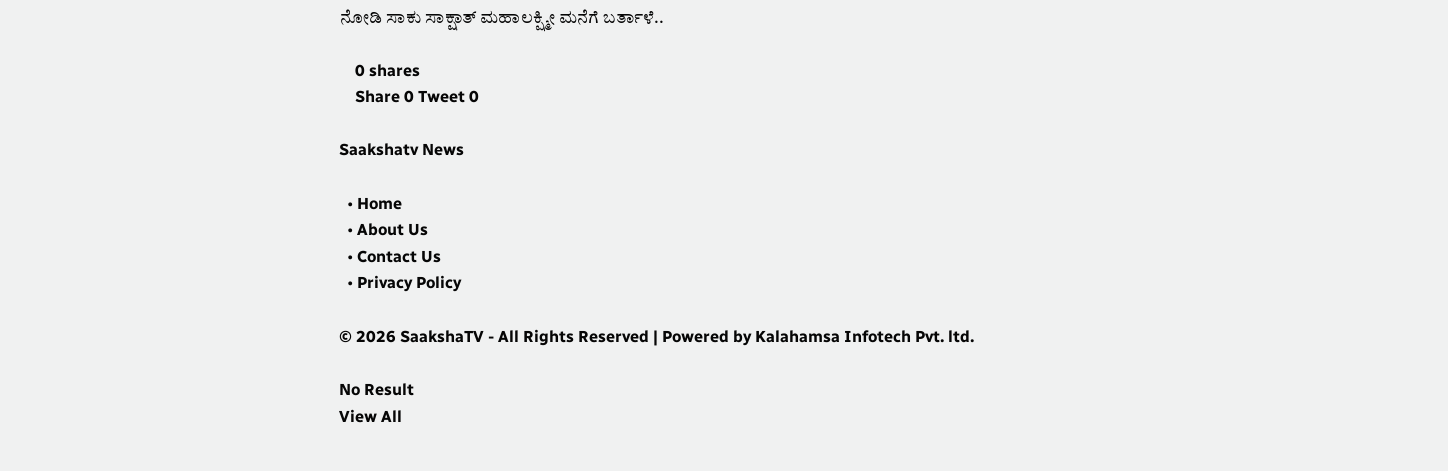ನೋಡಿ ಸಾಕು ಸಾಕ್ಷಾತ್ ಮಹಾಲಕ್ಷ್ಮೀ ಮನೆಗೆ ಬರ್ತಾಳೆ..

    0 shares
    Share 0 Tweet 0

Saakshatv News

  • Home
  • About Us
  • Contact Us
  • Privacy Policy

© 2026 SaakshaTV - All Rights Reserved | Powered by Kalahamsa Infotech Pvt. ltd.

No Result
View All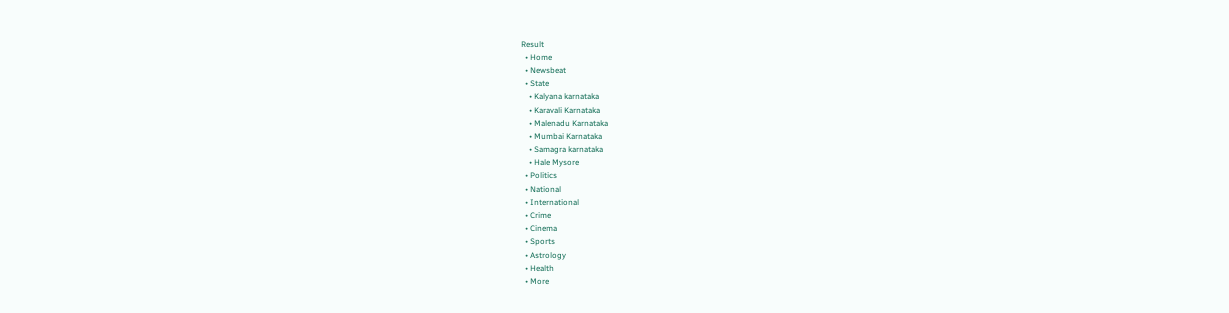Result
  • Home
  • Newsbeat
  • State
    • Kalyana karnataka
    • Karavali Karnataka
    • Malenadu Karnataka
    • Mumbai Karnataka
    • Samagra karnataka
    • Hale Mysore
  • Politics
  • National
  • International
  • Crime
  • Cinema
  • Sports
  • Astrology
  • Health
  • More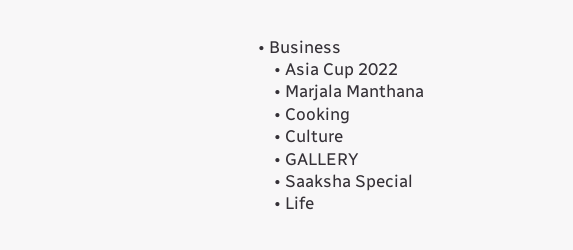• Business
    • Asia Cup 2022
    • Marjala Manthana
    • Cooking
    • Culture
    • GALLERY
    • Saaksha Special
    • Life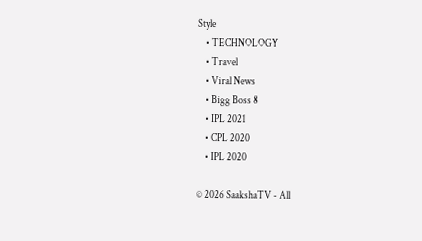Style
    • TECHNOLOGY
    • Travel
    • Viral News
    • Bigg Boss 8
    • IPL 2021
    • CPL 2020
    • IPL 2020

© 2026 SaakshaTV - All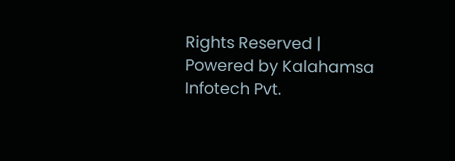Rights Reserved | Powered by Kalahamsa Infotech Pvt.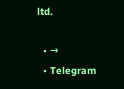ltd.

  • →
  • Telegram